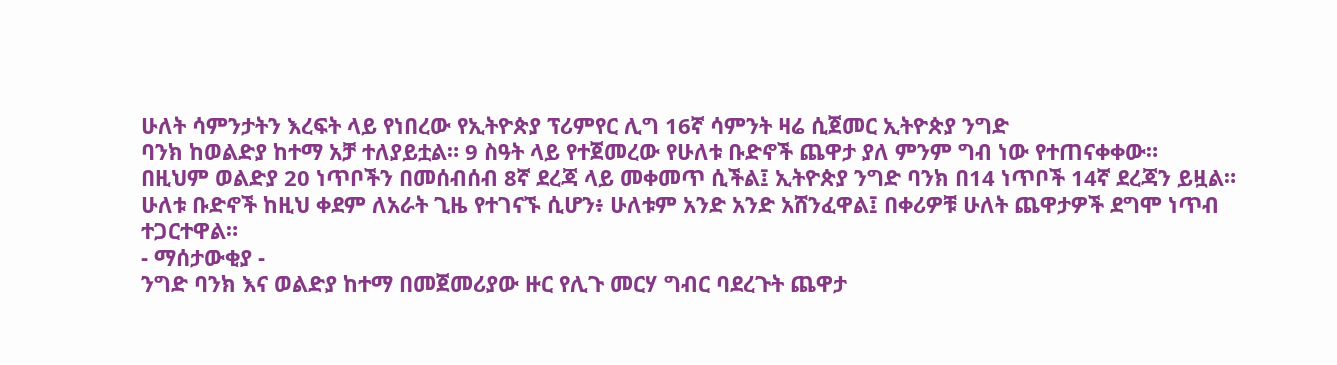ሁለት ሳምንታትን እረፍት ላይ የነበረው የኢትዮጵያ ፕሪምየር ሊግ 16ኛ ሳምንት ዛሬ ሲጀመር ኢትዮጵያ ንግድ
ባንክ ከወልድያ ከተማ አቻ ተለያይቷል። 9 ስዓት ላይ የተጀመረው የሁለቱ ቡድኖች ጨዋታ ያለ ምንም ግብ ነው የተጠናቀቀው።
በዚህም ወልድያ 20 ነጥቦችን በመሰብሰብ 8ኛ ደረጃ ላይ መቀመጥ ሲችል፤ ኢትዮጵያ ንግድ ባንክ በ14 ነጥቦች 14ኛ ደረጃን ይዟል።
ሁለቱ ቡድኖች ከዚህ ቀደም ለአራት ጊዜ የተገናኙ ሲሆን፥ ሁለቱም አንድ አንድ አሸንፈዋል፤ በቀሪዎቹ ሁለት ጨዋታዎች ደግሞ ነጥብ ተጋርተዋል።
- ማሰታውቂያ -
ንግድ ባንክ እና ወልድያ ከተማ በመጀመሪያው ዙር የሊጉ መርሃ ግብር ባደረጉት ጨዋታ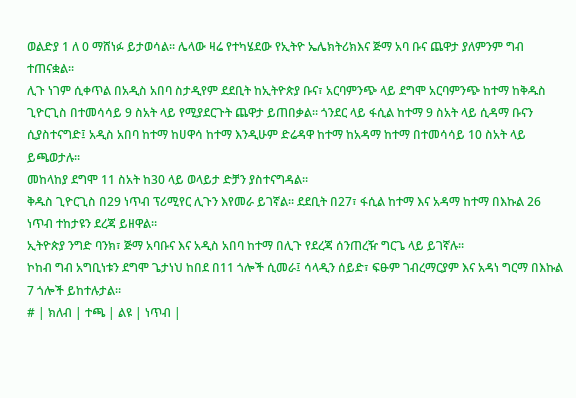ወልድያ 1 ለ 0 ማሸነፉ ይታወሳል፡፡ ሌላው ዛሬ የተካሄደው የኢትዮ ኤሌክትሪክእና ጅማ አባ ቡና ጨዋታ ያለምንም ግብ ተጠናቋል፡፡
ሊጉ ነገም ሲቀጥል በአዲስ አበባ ስታዲየም ደደቢት ከኢትዮጵያ ቡና፣ አርባምንጭ ላይ ደግሞ አርባምንጭ ከተማ ከቅዱስ ጊዮርጊስ በተመሳሳይ 9 ስአት ላይ የሚያደርጉት ጨዋታ ይጠበቃል። ጎንደር ላይ ፋሲል ከተማ 9 ስአት ላይ ሲዳማ ቡናን ሲያስተናግድ፤ አዲስ አበባ ከተማ ከሀዋሳ ከተማ እንዲሁም ድሬዳዋ ከተማ ከአዳማ ከተማ በተመሳሳይ 10 ስአት ላይ ይጫወታሉ።
መከላከያ ደግሞ 11 ስአት ከ30 ላይ ወላይታ ድቻን ያስተናግዳል።
ቅዱስ ጊዮርጊስ በ29 ነጥብ ፕሪሚየር ሊጉን እየመራ ይገኛል። ደደቢት በ27፣ ፋሲል ከተማ እና አዳማ ከተማ በእኩል 26 ነጥብ ተከታዩን ደረጃ ይዘዋል።
ኢትዮጵያ ንግድ ባንክ፣ ጅማ አባቡና እና አዲስ አበባ ከተማ በሊጉ የደረጃ ሰንጠረዥ ግርጌ ላይ ይገኛሉ።
ኮከብ ግብ አግቢነቱን ደግሞ ጌታነህ ከበደ በ11 ጎሎች ሲመራ፤ ሳላዲን ሰይድ፣ ፍፁም ገብረማርያም እና አዳነ ግርማ በእኩል 7 ጎሎች ይከተሉታል።
# | ክለብ | ተጫ | ልዩ | ነጥብ |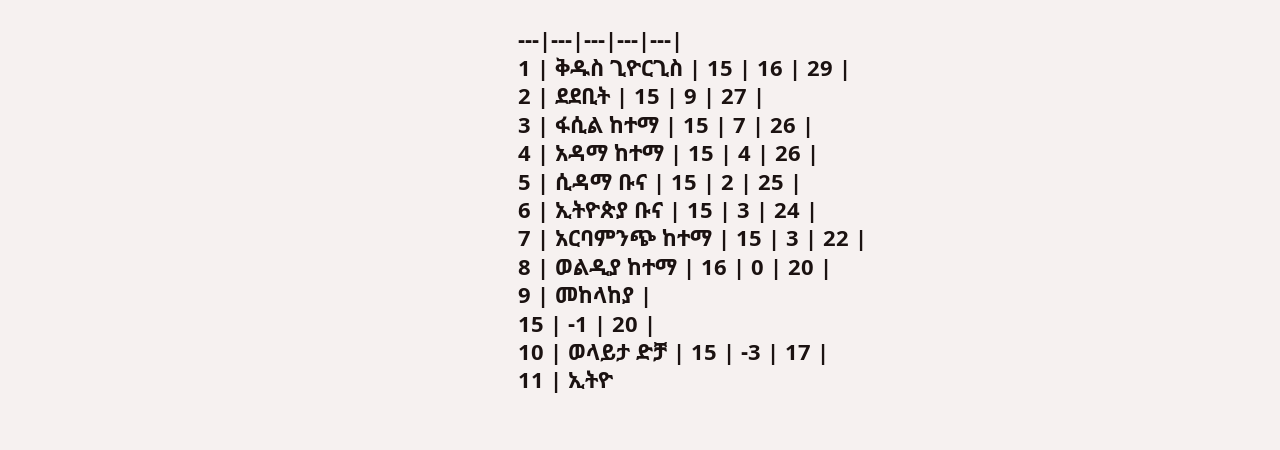---|---|---|---|---|
1 | ቅዱስ ጊዮርጊስ | 15 | 16 | 29 |
2 | ደደቢት | 15 | 9 | 27 |
3 | ፋሲል ከተማ | 15 | 7 | 26 |
4 | አዳማ ከተማ | 15 | 4 | 26 |
5 | ሲዳማ ቡና | 15 | 2 | 25 |
6 | ኢትዮጵያ ቡና | 15 | 3 | 24 |
7 | አርባምንጭ ከተማ | 15 | 3 | 22 |
8 | ወልዲያ ከተማ | 16 | 0 | 20 |
9 | መከላከያ |
15 | -1 | 20 |
10 | ወላይታ ድቻ | 15 | -3 | 17 |
11 | ኢትዮ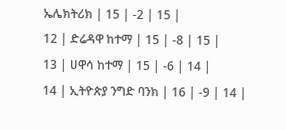ኤሌክትሪክ | 15 | -2 | 15 |
12 | ድሬዳዋ ከተማ | 15 | -8 | 15 |
13 | ሀዋሳ ከተማ | 15 | -6 | 14 |
14 | ኢትዮጵያ ንግድ ባንክ | 16 | -9 | 14 |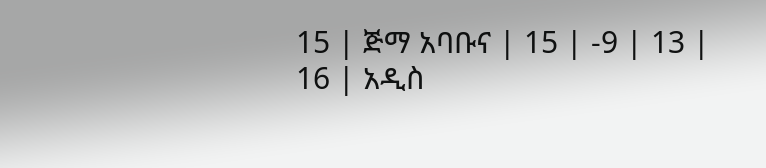15 | ጅማ አባቡና | 15 | -9 | 13 |
16 | አዲስ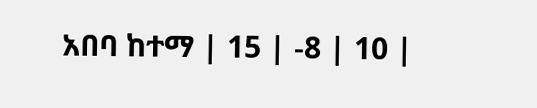አበባ ከተማ | 15 | -8 | 10 |